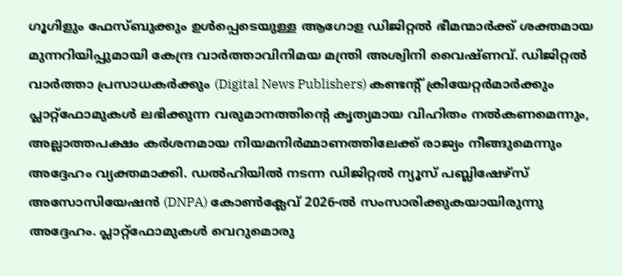ഗൂഗിളും ഫേസ്ബുക്കും ഉൾപ്പെടെയുള്ള ആഗോള ഡിജിറ്റൽ ഭീമന്മാർക്ക് ശക്തമായ മുന്നറിയിപ്പുമായി കേന്ദ്ര വാർത്താവിനിമയ മന്ത്രി അശ്വിനി വൈഷ്ണവ്. ഡിജിറ്റൽ വാർത്താ പ്രസാധകർക്കും (Digital News Publishers) കണ്ടന്റ് ക്രിയേറ്റർമാർക്കും പ്ലാറ്റ്ഫോമുകൾ ലഭിക്കുന്ന വരുമാനത്തിന്റെ കൃത്യമായ വിഹിതം നൽകണമെന്നും, അല്ലാത്തപക്ഷം കർശനമായ നിയമനിർമ്മാണത്തിലേക്ക് രാജ്യം നീങ്ങുമെന്നും അദ്ദേഹം വ്യക്തമാക്കി. ഡൽഹിയിൽ നടന്ന ഡിജിറ്റൽ ന്യൂസ് പബ്ലിഷേഴ്സ് അസോസിയേഷൻ (DNPA) കോൺക്ലേവ് 2026-ൽ സംസാരിക്കുകയായിരുന്നു അദ്ദേഹം. പ്ലാറ്റ്ഫോമുകൾ വെറുമൊരു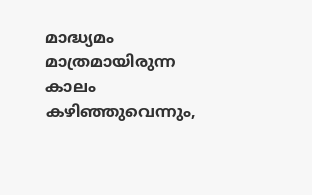മാദ്ധ്യമം മാത്രമായിരുന്ന കാലം കഴിഞ്ഞുവെന്നും,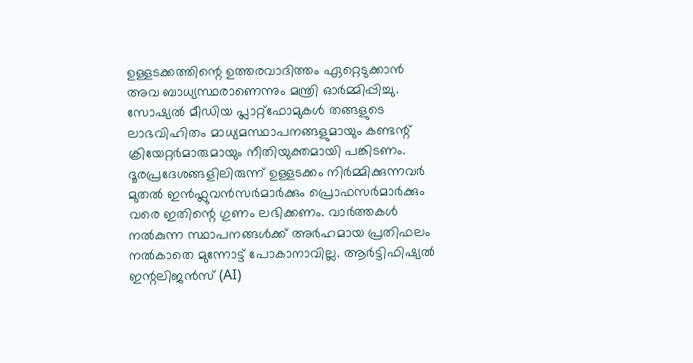ഉള്ളടക്കത്തിന്റെ ഉത്തരവാദിത്തം ഏറ്റെടുക്കാൻ അവ ബാധ്യസ്ഥരാണെന്നും മന്ത്രി ഓർമ്മിപ്പിച്ചു.
സോഷ്യൽ മീഡിയ പ്ലാറ്റ്ഫോമുകൾ തങ്ങളുടെ ലാഭവിഹിതം മാധ്യമസ്ഥാപനങ്ങളുമായും കണ്ടന്റ് ക്രിയേറ്റർമാരുമായും നീതിയുക്തമായി പങ്കിടണം. ദൂരപ്രദേശങ്ങളിലിരുന്ന് ഉള്ളടക്കം നിർമ്മിക്കുന്നവർ മുതൽ ഇൻഫ്ലുവൻസർമാർക്കും പ്രൊഫസർമാർക്കും വരെ ഇതിന്റെ ഗുണം ലഭിക്കണം. വാർത്തകൾ നൽകുന്ന സ്ഥാപനങ്ങൾക്ക് അർഹമായ പ്രതിഫലം നൽകാതെ മുന്നോട്ട് പോകാനാവില്ല. ആർട്ടിഫിഷ്യൽ ഇന്റലിജൻസ് (AI)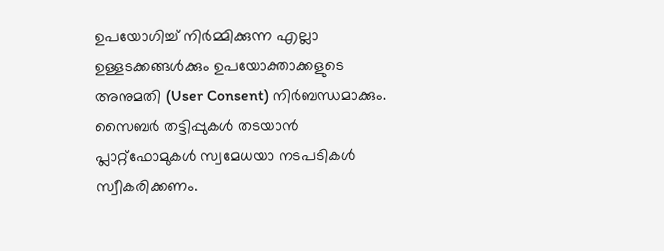ഉപയോഗിച്ച് നിർമ്മിക്കുന്ന എല്ലാ ഉള്ളടക്കങ്ങൾക്കും ഉപയോക്താക്കളുടെ അനുമതി (User Consent) നിർബന്ധമാക്കും. സൈബർ തട്ടിപ്പുകൾ തടയാൻ പ്ലാറ്റ്ഫോമുകൾ സ്വമേധയാ നടപടികൾ സ്വീകരിക്കണം.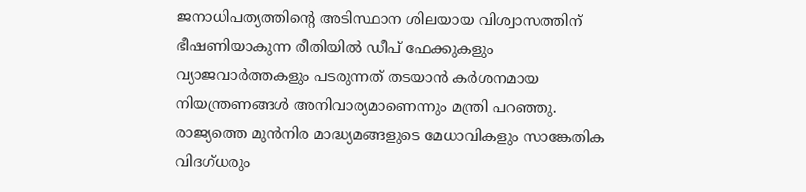ജനാധിപത്യത്തിന്റെ അടിസ്ഥാന ശിലയായ വിശ്വാസത്തിന് ഭീഷണിയാകുന്ന രീതിയിൽ ഡീപ് ഫേക്കുകളും വ്യാജവാർത്തകളും പടരുന്നത് തടയാൻ കർശനമായ നിയന്ത്രണങ്ങൾ അനിവാര്യമാണെന്നും മന്ത്രി പറഞ്ഞു.
രാജ്യത്തെ മുൻനിര മാദ്ധ്യമങ്ങളുടെ മേധാവികളും സാങ്കേതിക വിദഗ്ധരും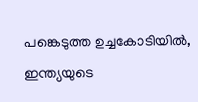പങ്കെടുത്ത ഉച്ചകോടിയിൽ, ഇന്ത്യയുടെ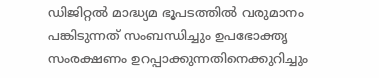ഡിജിറ്റൽ മാദ്ധ്യമ ഭൂപടത്തിൽ വരുമാനം പങ്കിടുന്നത് സംബന്ധിച്ചും ഉപഭോക്തൃ സംരക്ഷണം ഉറപ്പാക്കുന്നതിനെക്കുറിച്ചും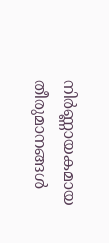നിർണ്ണായകമായ തീരുമാനങ്ങൾ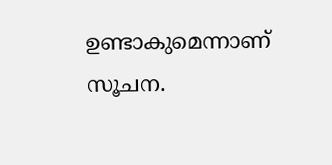ഉണ്ടാകുമെന്നാണ് സൂചന.